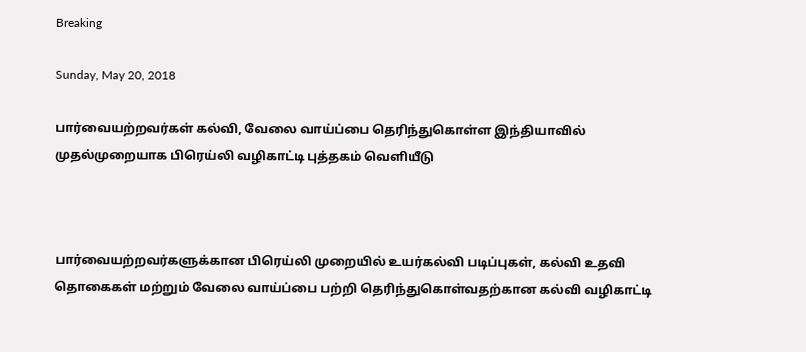Breaking

Sunday, May 20, 2018

பார்வையற்றவர்கள் கல்வி, வேலை வாய்ப்பை தெரிந்துகொள்ள இந்தியாவில் முதல்முறையாக பிரெய்லி வழிகாட்டி புத்தகம் வெளியீடு



பார்வையற்றவர்களுக்கான பிரெய்லி முறையில் உயர்கல்வி படிப்புகள், கல்வி உதவி தொகைகள் மற்றும் வேலை வாய்ப்பை பற்றி தெரிந்துகொள்வதற்கான கல்வி வழிகாட்டி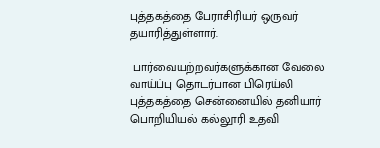புத்தகத்தை பேராசிரியர் ஒருவர் தயாரித்துள்ளார்.

 பார்வையற்றவர்களுக்கான வேலை வாய்ப்பு தொடர்பான பிரெய்லி புத்தகத்தை சென்னையில் தனியார் பொறியியல் கல்லூரி உதவி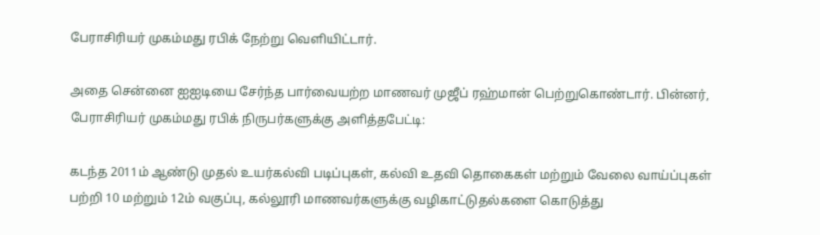பேராசிரியர் முகம்மது ரபிக் நேற்று வெளியிட்டார்.

அதை சென்னை ஐஐடியை சேர்ந்த பார்வையற்ற மாணவர் முஜீப் ரஹ்மான் பெற்றுகொண்டார். பின்னர், பேராசிரியர் முகம்மது ரபிக் நிருபர்களுக்கு அளித்தபேட்டி:

கடந்த 2011ம் ஆண்டு முதல் உயர்கல்வி படிப்புகள், கல்வி உதவி தொகைகள் மற்றும் வேலை வாய்ப்புகள் பற்றி 10 மற்றும் 12ம் வகுப்பு, கல்லூரி மாணவர்களுக்கு வழிகாட்டுதல்களை கொடுத்து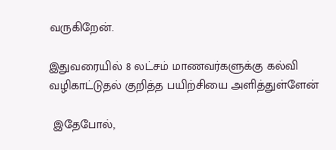வருகிறேன்.

இதுவரையில் 8 லட்சம் மாணவர்களுக்கு கல்வி வழிகாட்டுதல் குறித்த பயிற்சியை அளித்துள்ளேன்

 இதேபோல்,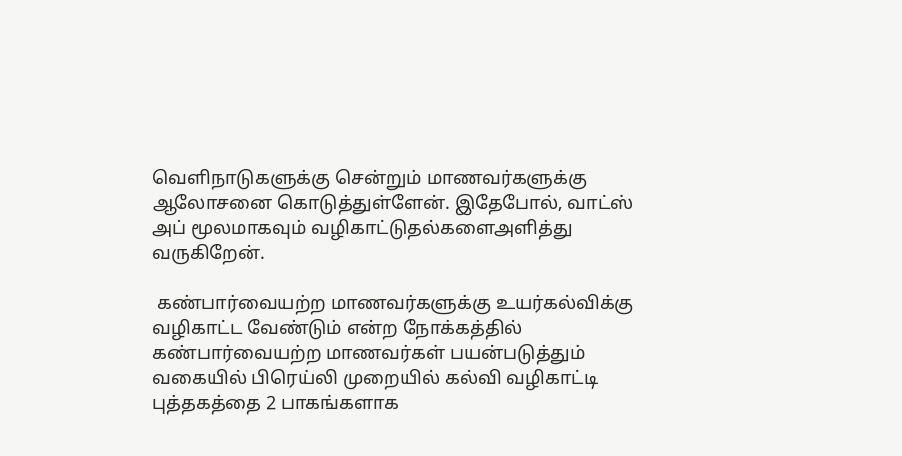வெளிநாடுகளுக்கு சென்றும் மாணவர்களுக்கு ஆலோசனை கொடுத்துள்ளேன். இதேபோல், வாட்ஸ் அப் மூலமாகவும் வழிகாட்டுதல்களைஅளித்து வருகிறேன்.

 கண்பார்வையற்ற மாணவர்களுக்கு உயர்கல்விக்கு வழிகாட்ட வேண்டும் என்ற நோக்கத்தில் கண்பார்வையற்ற மாணவர்கள் பயன்படுத்தும் வகையில் பிரெய்லி முறையில் கல்வி வழிகாட்டி புத்தகத்தை 2 பாகங்களாக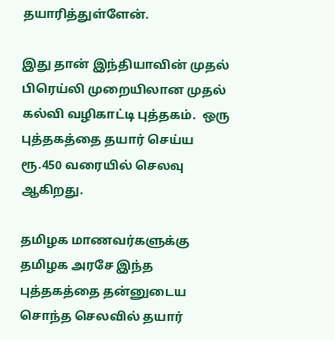தயாரித்துள்ளேன்.

இது தான் இந்தியாவின் முதல் பிரெய்லி முறையிலான முதல் கல்வி வழிகாட்டி புத்தகம்.  ஒரு புத்தகத்தை தயார் செய்ய ரூ.450 வரையில் செலவு ஆகிறது.

தமிழக மாணவர்களுக்கு தமிழக அரசே இந்த புத்தகத்தை தன்னுடைய சொந்த செலவில் தயார்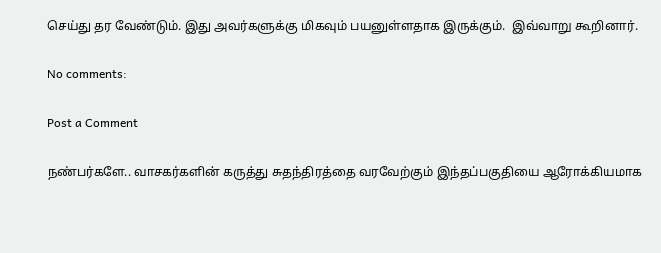செய்து தர வேண்டும். இது அவர்களுக்கு மிகவும் பயனுள்ளதாக இருக்கும்.  இவ்வாறு கூறினார்.

No comments:

Post a Comment

நண்பர்களே.. வாசகர்களின் கருத்து சுதந்திரத்தை வரவேற்கும் இந்தப்பகுதியை ஆரோக்கியமாக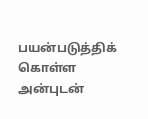பயன்படுத்திக் கொள்ள அன்புடன்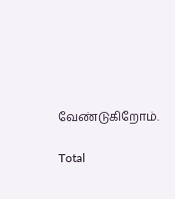வேண்டுகிறோம்.

Total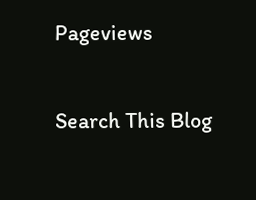Pageviews

Search This Blog